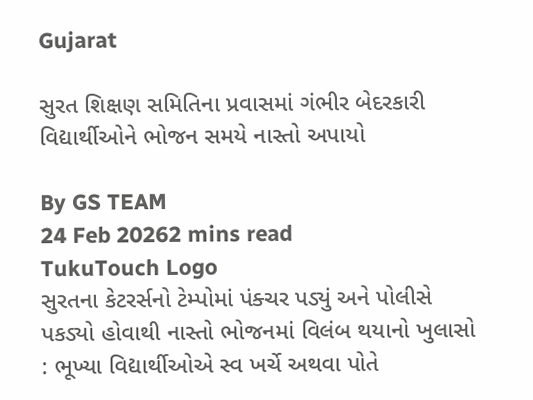Gujarat

સુરત શિક્ષણ સમિતિના પ્રવાસમાં ગંભીર બેદરકારી વિદ્યાર્થીઓને ભોજન સમયે નાસ્તો અપાયો

By GS TEAM
24 Feb 20262 mins read
TukuTouch Logo
સુરતના કેટરર્સનો ટેમ્પોમાં પંક્ચર પડ્યું અને પોલીસે પકડ્યો હોવાથી નાસ્તો ભોજનમાં વિલંબ થયાનો ખુલાસો : ભૂખ્યા વિદ્યાર્થીઓએ સ્વ ખર્ચે અથવા પોતે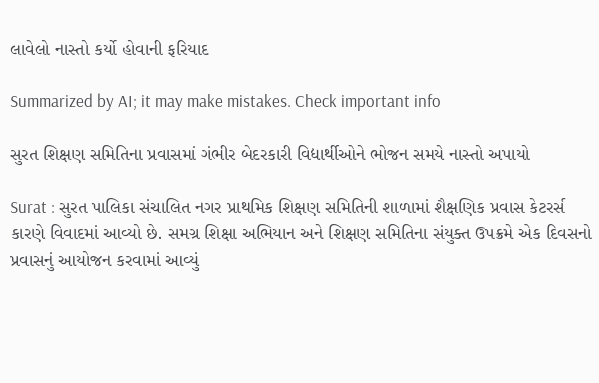લાવેલો નાસ્તો કર્યો હોવાની ફરિયાદ

Summarized by AI; it may make mistakes. Check important info

સુરત શિક્ષણ સમિતિના પ્રવાસમાં ગંભીર બેદરકારી વિદ્યાર્થીઓને ભોજન સમયે નાસ્તો અપાયો

Surat : સુરત પાલિકા સંચાલિત નગર પ્રાથમિક શિક્ષણ સમિતિની શાળામાં શૈક્ષણિક પ્રવાસ કેટરર્સ કારણે વિવાદમાં આવ્યો છે. સમગ્ર શિક્ષા અભિયાન અને શિક્ષણ સમિતિના સંયુક્ત ઉપક્રમે એક દિવસનો પ્રવાસનું આયોજન કરવામાં આવ્યું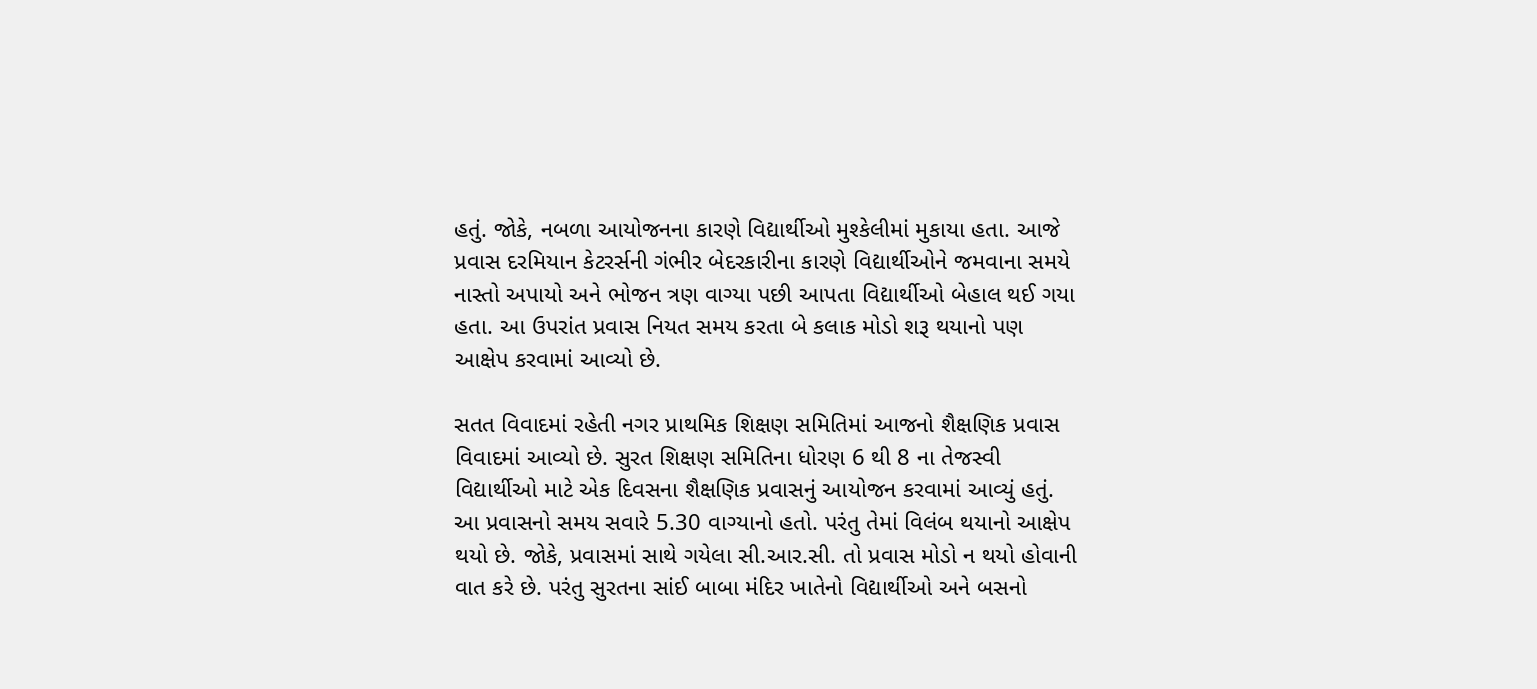હતું. જોકે, નબળા આયોજનના કારણે વિદ્યાર્થીઓ મુશ્કેલીમાં મુકાયા હતા. આજે પ્રવાસ દરમિયાન કેટરર્સની ગંભીર બેદરકારીના કારણે વિદ્યાર્થીઓને જમવાના સમયે નાસ્તો અપાયો અને ભોજન ત્રણ વાગ્યા પછી આપતા વિદ્યાર્થીઓ બેહાલ થઈ ગયા હતા. આ ઉપરાંત પ્રવાસ નિયત સમય કરતા બે કલાક મોડો શરૂ થયાનો પણ આક્ષેપ કરવામાં આવ્યો છે.

સતત વિવાદમાં રહેતી નગર પ્રાથમિક શિક્ષણ સમિતિમાં આજનો શૈક્ષણિક પ્રવાસ વિવાદમાં આવ્યો છે. સુરત શિક્ષણ સમિતિના ધોરણ 6 થી 8 ના તેજસ્વી વિદ્યાર્થીઓ માટે એક દિવસના શૈક્ષણિક પ્રવાસનું આયોજન કરવામાં આવ્યું હતું. આ પ્રવાસનો સમય સવારે 5.30 વાગ્યાનો હતો. પરંતુ તેમાં વિલંબ થયાનો આક્ષેપ થયો છે. જોકે, પ્રવાસમાં સાથે ગયેલા સી.આર.સી. તો પ્રવાસ મોડો ન થયો હોવાની વાત કરે છે. પરંતુ સુરતના સાંઈ બાબા મંદિર ખાતેનો વિદ્યાર્થીઓ અને બસનો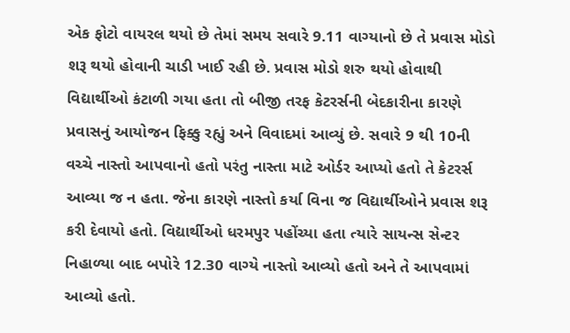એક ફોટો વાયરલ થયો છે તેમાં સમય સવારે 9.11 વાગ્યાનો છે તે પ્રવાસ મોડો શરૂ થયો હોવાની ચાડી ખાઈ રહી છે. પ્રવાસ મોડો શરુ થયો હોવાથી વિદ્યાર્થીઓ કંટાળી ગયા હતા તો બીજી તરફ કેટરર્સની બેદકારીના કારણે પ્રવાસનું આયોજન ફિક્કુ રહ્યું અને વિવાદમાં આવ્યું છે. સવારે 9 થી 10ની વચ્ચે નાસ્તો આપવાનો હતો પરંતુ નાસ્તા માટે ઓર્ડર આપ્યો હતો તે કેટરર્સ આવ્યા જ ન હતા. જેના કારણે નાસ્તો કર્યા વિના જ વિદ્યાર્થીઓને પ્રવાસ શરૂ કરી દેવાયો હતો. વિદ્યાર્થીઓ ધરમપુર પહોંચ્યા હતા ત્યારે સાયન્સ સેન્ટર નિહાળ્યા બાદ બપોરે 12.30 વાગ્યે નાસ્તો આવ્યો હતો અને તે આપવામાં આવ્યો હતો.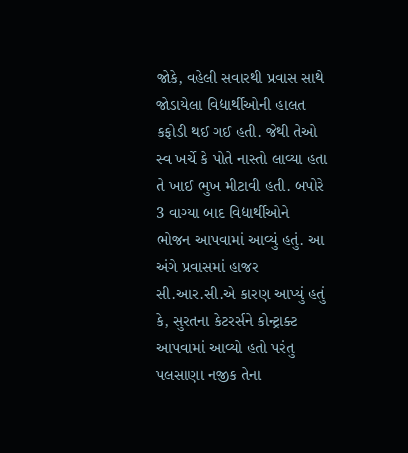જોકે, વહેલી સવારથી પ્રવાસ સાથે જોડાયેલા વિદ્યાર્થીઓની હાલત કફોડી થઈ ગઈ હતી. જેથી તેઓ સ્વ ખર્ચે કે પોતે નાસ્તો લાવ્યા હતા તે ખાઈ ભુખ મીટાવી હતી. બપોરે 3 વાગ્યા બાદ વિદ્યાર્થીઓને ભોજન આપવામાં આવ્યું હતું. આ અંગે પ્રવાસમાં હાજર સી.આર.સી.એ કારણ આપ્યું હતું કે, સુરતના કેટરર્સને કોન્ટ્રાક્ટ આપવામાં આવ્યો હતો પરંતુ પલસાણા નજીક તેના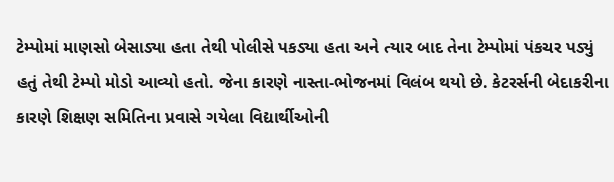ટેમ્પોમાં માણસો બેસાડ્યા હતા તેથી પોલીસે પકડ્યા હતા અને ત્યાર બાદ તેના ટેમ્પોમાં પંકચર પડ્યું હતું તેથી ટેમ્પો મોડો આવ્યો હતો. જેના કારણે નાસ્તા-ભોજનમાં વિલંબ થયો છે. કેટરર્સની બેદાકરીના કારણે શિક્ષણ સમિતિના પ્રવાસે ગયેલા વિદ્યાર્થીઓની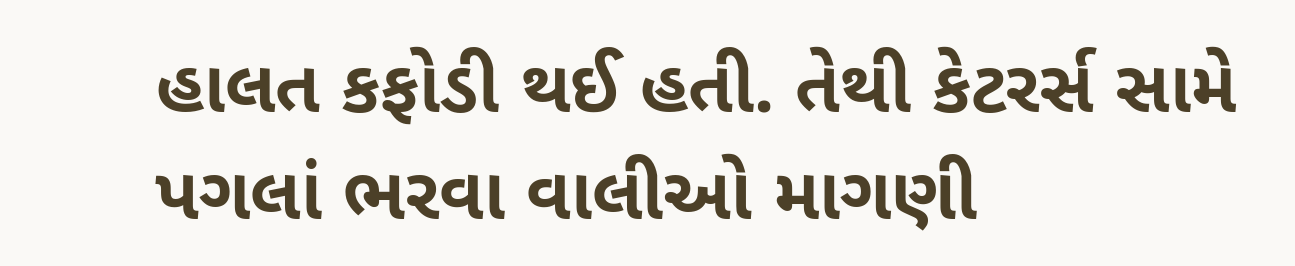હાલત કફોડી થઈ હતી. તેથી કેટરર્સ સામે પગલાં ભરવા વાલીઓ માગણી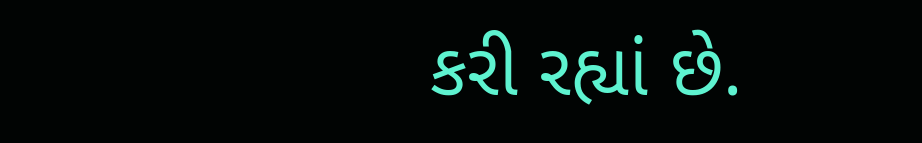કરી રહ્યાં છે.